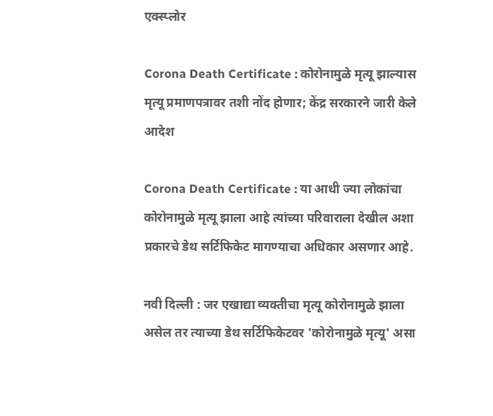एक्स्प्लोर

Corona Death Certificate : कोरोनामुळे मृत्यू झाल्यास मृत्यू प्रमाणपत्रावर तशी नोंद होणार; केंद्र सरकारने जारी केले आदेश

Corona Death Certificate : या आधी ज्या लोकांचा कोरोनामुळे मृत्यू झाला आहे त्यांच्या परिवाराला देखील अशा प्रकारचे डेथ सर्टिफिकेट मागण्याचा अधिकार असणार आहे.

नवी दिल्ली : जर एखाद्या व्यक्तीचा मृत्यू कोरोनामुळे झाला असेल तर त्याच्या डेथ सर्टिफिकेटवर 'कोरोनामुळे मृत्यू' असा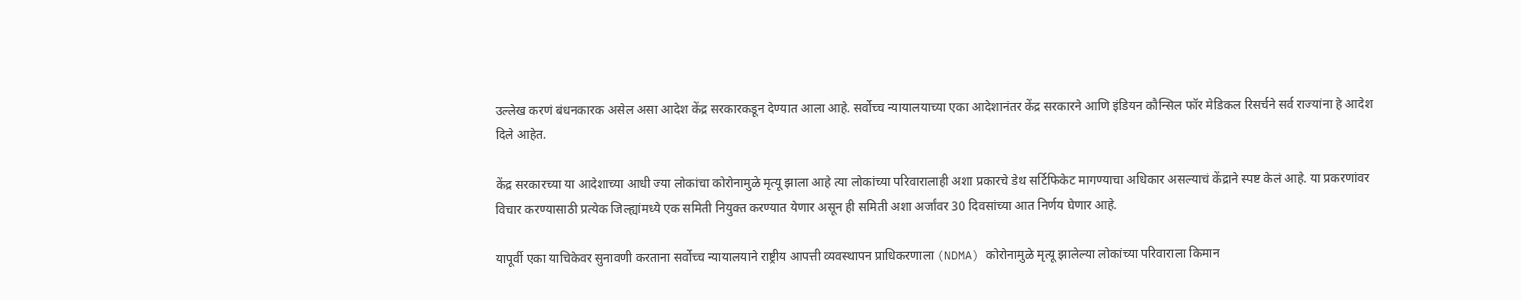उल्लेख करणं बंधनकारक असेल असा आदेश केंद्र सरकारकडून देण्यात आला आहे. सर्वोच्च न्यायालयाच्या एका आदेशानंतर केंद्र सरकारने आणि इंडियन कौन्सिल फॉर मेडिकल रिसर्चने सर्व राज्यांना हे आदेश दिले आहेत.

केंद्र सरकारच्या या आदेशाच्या आधी ज्या लोकांचा कोरोनामुळे मृत्यू झाला आहे त्या लोकांच्या परिवारालाही अशा प्रकारचे डेथ सर्टिफिकेट मागण्याचा अधिकार असल्याचं केंद्राने स्पष्ट केलं आहे. या प्रकरणांवर विचार करण्यासाठी प्रत्येक जिल्ह्यांमध्ये एक समिती नियुक्त करण्यात येणार असून ही समिती अशा अर्जांवर 30 दिवसांच्या आत निर्णय घेणार आहे.

यापूर्वी एका याचिकेवर सुनावणी करताना सर्वोच्च न्यायालयाने राष्ट्रीय आपत्ती व्यवस्थापन प्राधिकरणाला (NDMA) कोरोनामुळे मृत्यू झालेल्या लोकांच्या परिवाराला किमान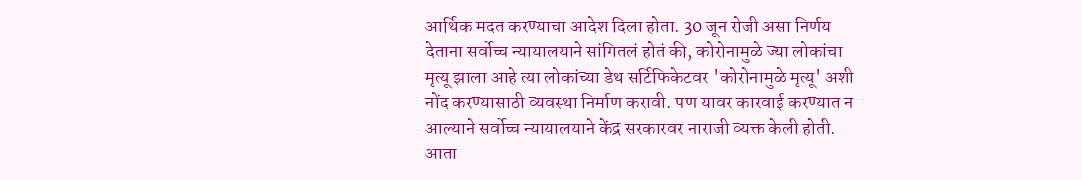आर्थिक मदत करण्याचा आदेश दिला होता. 30 जून रोजी असा निर्णय देताना सर्वोच्च न्यायालयाने सांगितलं होतं की, कोरोनामुळे ज्या लोकांचा मृत्यू झाला आहे त्या लोकांच्या डेथ सर्टिफिकेटवर 'कोरोनामुळे मृत्यू' अशी नोंद करण्यासाठी व्यवस्था निर्माण करावी. पण यावर कारवाई करण्यात न आल्याने सर्वोच्च न्यायालयाने केंद्र सरकारवर नाराजी व्यक्त केली होती. आता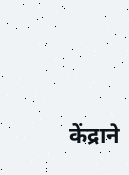केंद्राने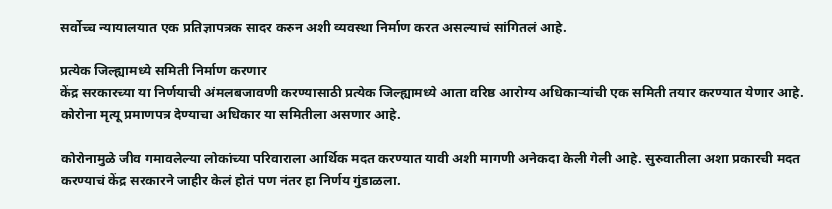सर्वोच्च न्यायालयात एक प्रतिज्ञापत्रक सादर करुन अशी व्यवस्था निर्माण करत असल्याचं सांगितलं आहे.

प्रत्येक जिल्ह्यामध्ये समिती निर्माण करणार
केंद्र सरकारच्या या निर्णयाची अंमलबजावणी करण्यासाठी प्रत्येक जिल्ह्यामध्ये आता वरिष्ठ आरोग्य अधिकाऱ्यांची एक समिती तयार करण्यात येणार आहे. कोरोना मृत्यू प्रमाणपत्र देण्याचा अधिकार या समितीला असणार आहे.

कोरोनामुळे जीव गमावलेल्या लोकांच्या परिवाराला आर्थिक मदत करण्यात यावी अशी मागणी अनेकदा केली गेली आहे. सुरुवातीला अशा प्रकारची मदत करण्याचं केंद्र सरकारने जाहीर केलं होतं पण नंतर हा निर्णय गुंडाळला.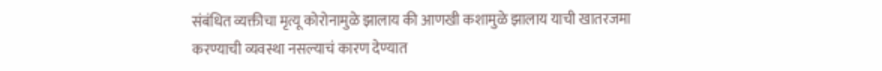संबंधित व्यक्तीचा मृत्यू कोरोनामुळे झालाय की आणखी कशामुळे झालाय याची खातरजमा करण्याची व्यवस्था नसल्याचं कारण देण्यात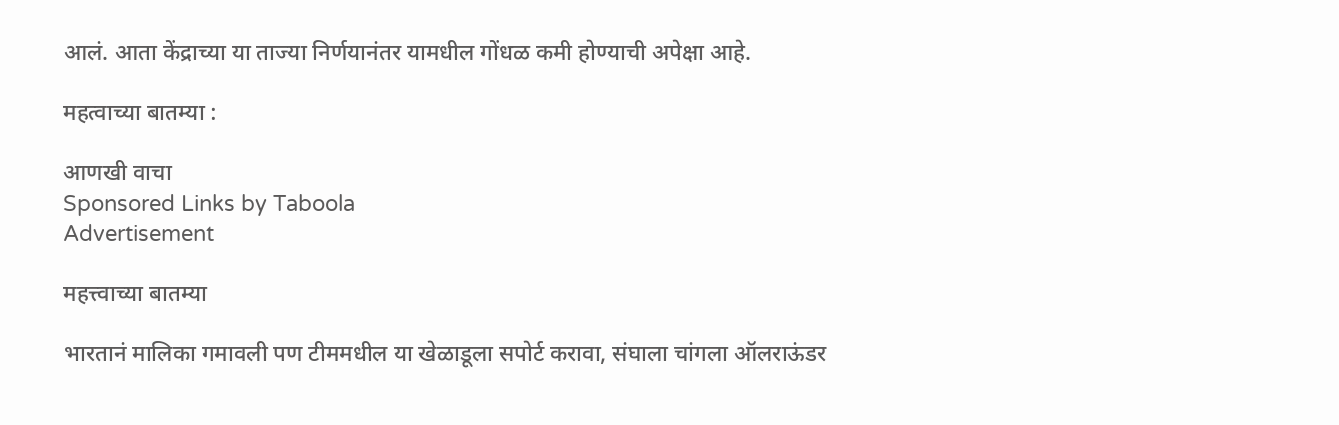आलं. आता केंद्राच्या या ताज्या निर्णयानंतर यामधील गोंधळ कमी होण्याची अपेक्षा आहे.

महत्वाच्या बातम्या :

आणखी वाचा
Sponsored Links by Taboola
Advertisement

महत्त्वाच्या बातम्या

भारतानं मालिका गमावली पण टीममधील या खेळाडूला सपोर्ट करावा, संघाला चांगला ऑलराऊंडर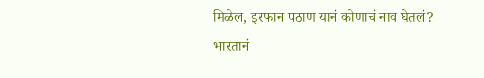मिळेल, इरफान पठाण यानं कोणाचं नाव घेतलं?
भारतानं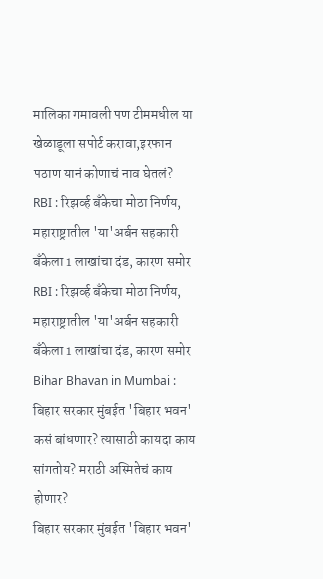मालिका गमावली पण टीममधील या खेळाडूला सपोर्ट करावा,इरफान पठाण यानं कोणाचं नाव घेतलं?
RBI : रिझर्व्ह बँकेचा मोठा निर्णय, महाराष्ट्रातील 'या'अर्बन सहकारी बँकेला 1 लाखांचा दंड, कारण समोर
RBI : रिझर्व्ह बँकेचा मोठा निर्णय, महाराष्ट्रातील 'या'अर्बन सहकारी बँकेला 1 लाखांचा दंड, कारण समोर
Bihar Bhavan in Mumbai : बिहार सरकार मुंबईत 'बिहार भवन' कसं बांधणार? त्यासाठी कायदा काय सांगतोय? मराठी अस्मितेचं काय होणार?
बिहार सरकार मुंबईत 'बिहार भवन'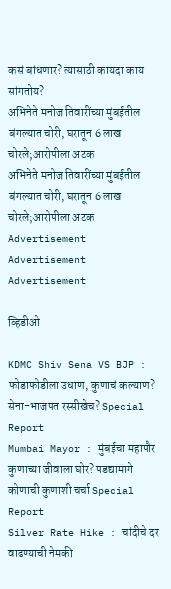कसं बांधणार? त्यासाठी कायदा काय सांगतोय?
अभिनेते मनोज तिवारींच्या मुंबईतील बंगल्यात चोरी, घरातून 6 लाख चोरले;आरोपीला अटक
अभिनेते मनोज तिवारींच्या मुंबईतील बंगल्यात चोरी, घरातून 6 लाख चोरले;आरोपीला अटक
Advertisement
Advertisement
Advertisement

व्हिडीओ

KDMC Shiv Sena VS BJP : फोडाफोडीला उधाण, कुणाचं कल्याण? सेना-भाजपत रस्सीखेच? Special Report
Mumbai Mayor : मुंबईचा महापौर कुणाच्या जीवाला घोर? पडद्यामागे कोणाची कुणाशी चर्चा Special Report
Silver Rate Hike : चांदीचे दर वाढण्याची नेमकी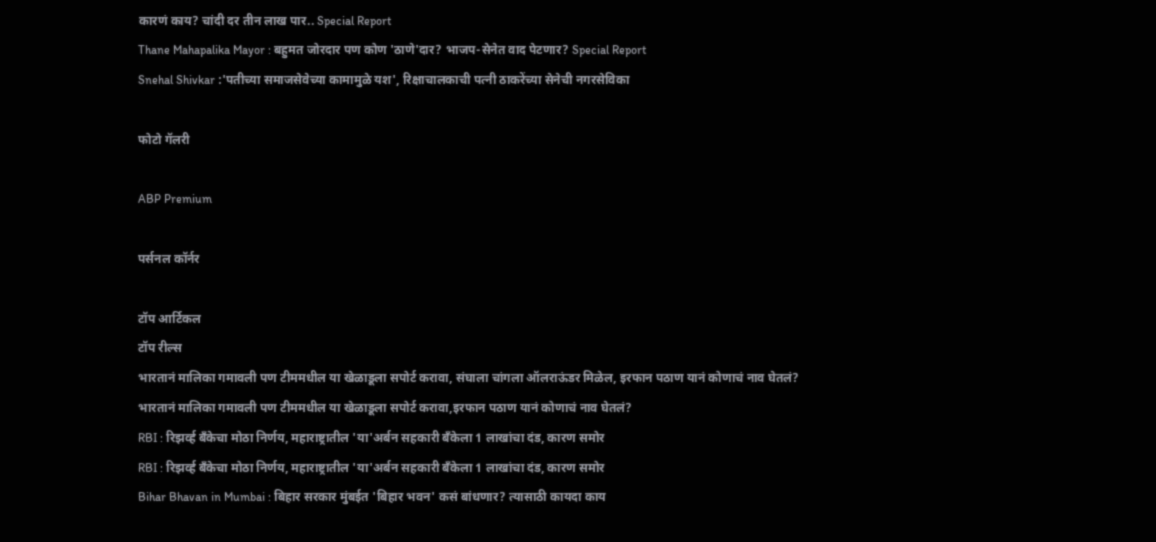कारणं काय? चांदी दर तीन लाख पार.. Special Report
Thane Mahapalika Mayor : बहुमत जोरदार पण कोण 'ठाणे'दार? भाजप-सेनेत वाद पेटणार? Special Report
Snehal Shivkar :'पतीच्या समाजसेवेच्या कामामुळे यश', रिक्षाचालकाची पत्नी ठाकरेंच्या सेनेची नगरसेविका

फोटो गॅलरी

ABP Premium

पर्सनल कॉर्नर

टॉप आर्टिकल
टॉप रील्स
भारतानं मालिका गमावली पण टीममधील या खेळाडूला सपोर्ट करावा, संघाला चांगला ऑलराऊंडर मिळेल, इरफान पठाण यानं कोणाचं नाव घेतलं?
भारतानं मालिका गमावली पण टीममधील या खेळाडूला सपोर्ट करावा,इरफान पठाण यानं कोणाचं नाव घेतलं?
RBI : रिझर्व्ह बँकेचा मोठा निर्णय, महाराष्ट्रातील 'या'अर्बन सहकारी बँकेला 1 लाखांचा दंड, कारण समोर
RBI : रिझर्व्ह बँकेचा मोठा निर्णय, महाराष्ट्रातील 'या'अर्बन सहकारी बँकेला 1 लाखांचा दंड, कारण समोर
Bihar Bhavan in Mumbai : बिहार सरकार मुंबईत 'बिहार भवन' कसं बांधणार? त्यासाठी कायदा काय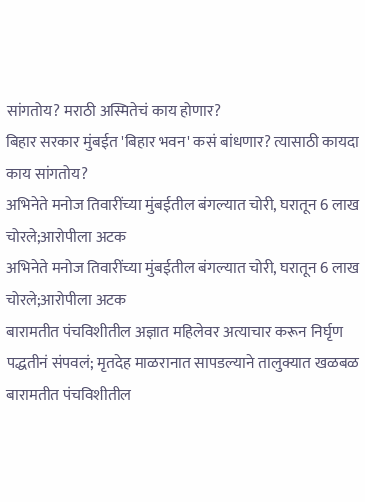सांगतोय? मराठी अस्मितेचं काय होणार?
बिहार सरकार मुंबईत 'बिहार भवन' कसं बांधणार? त्यासाठी कायदा काय सांगतोय?
अभिनेते मनोज तिवारींच्या मुंबईतील बंगल्यात चोरी, घरातून 6 लाख चोरले;आरोपीला अटक
अभिनेते मनोज तिवारींच्या मुंबईतील बंगल्यात चोरी, घरातून 6 लाख चोरले;आरोपीला अटक
बारामतीत पंचविशीतील अज्ञात महिलेवर अत्याचार करून निर्घृण पद्धतीनं संपवलं; मृतदेह माळरानात सापडल्याने तालुक्यात खळबळ
बारामतीत पंचविशीतील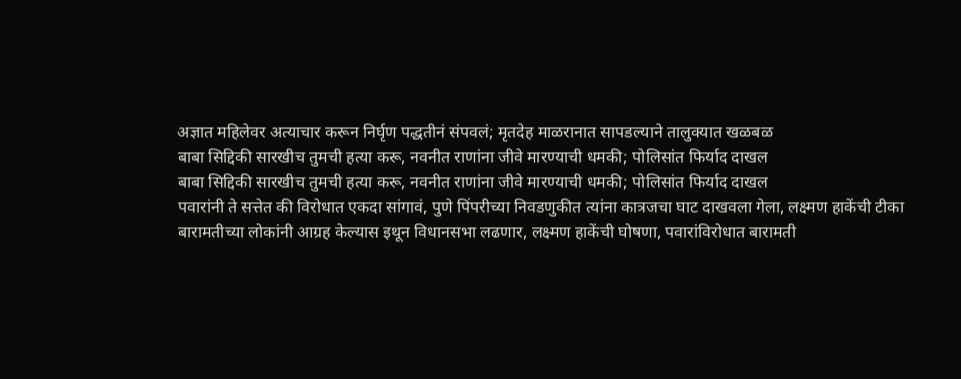अज्ञात महिलेवर अत्याचार करून निर्घृण पद्धतीनं संपवलं; मृतदेह माळरानात सापडल्याने तालुक्यात खळबळ
बाबा सिद्दिकी सारखीच तुमची हत्या करू, नवनीत राणांना जीवे मारण्याची धमकी; पोलिसांत फिर्याद दाखल
बाबा सिद्दिकी सारखीच तुमची हत्या करू, नवनीत राणांना जीवे मारण्याची धमकी; पोलिसांत फिर्याद दाखल
पवारांनी ते सत्तेत की विरोधात एकदा सांगावं, पुणे पिंपरीच्या निवडणुकीत त्यांना कात्रजचा घाट दाखवला गेला, लक्ष्मण हाकेंची टीका
बारामतीच्या लोकांनी आग्रह केल्यास इथून विधानसभा लढणार, लक्ष्मण हाकेंची घोषणा, पवारांविरोधात बारामती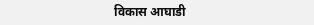विकास आघाडी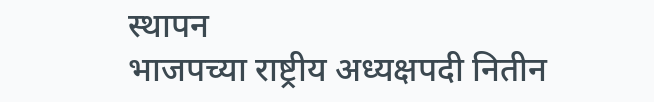स्थापन
भाजपच्या राष्ट्रीय अध्यक्षपदी नितीन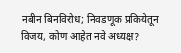नबीन बिनविरोध; निवडणूक प्रकियेतून विजय, कोण आहेत नवे अध्यक्ष?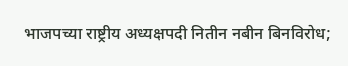भाजपच्या राष्ट्रीय अध्यक्षपदी नितीन नबीन बिनविरोध;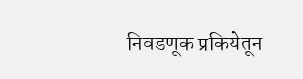निवडणूक प्रकियेतून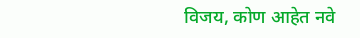विजय, कोण आहेत नवे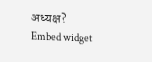अध्यक्ष?
Embed widget